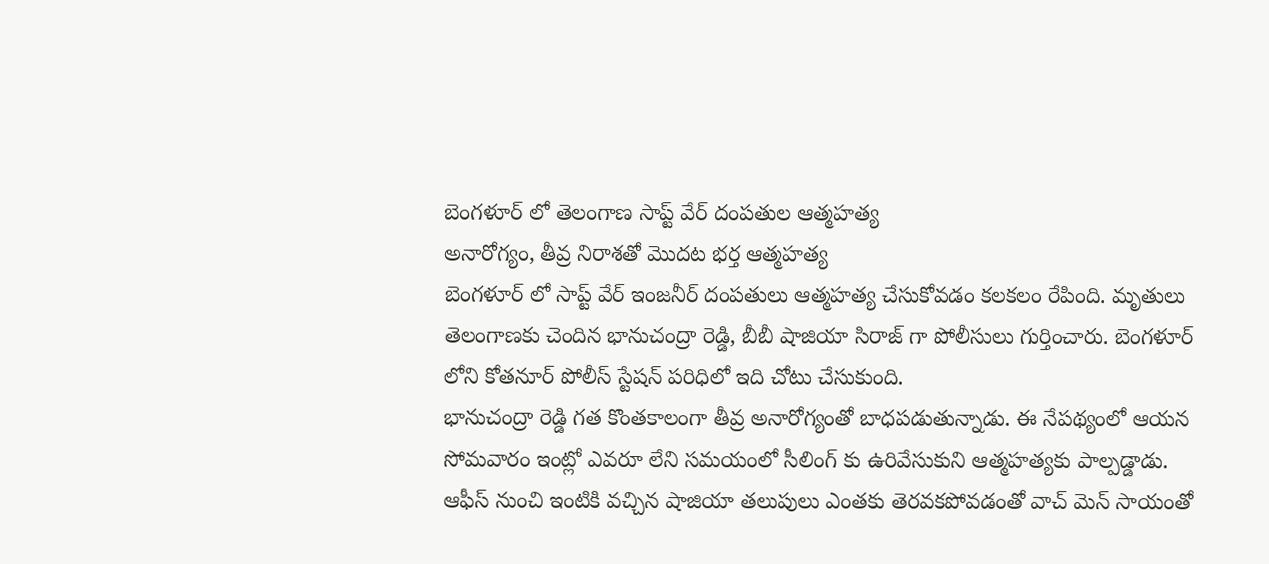బెంగళూర్ లో తెలంగాణ సాప్ట్ వేర్ దంపతుల ఆత్మహత్య
అనారోగ్యం, తీవ్ర నిరాశతో మొదట భర్త ఆత్మహత్య
బెంగళూర్ లో సాప్ట్ వేర్ ఇంజనీర్ దంపతులు ఆత్మహత్య చేసుకోవడం కలకలం రేపింది. మృతులు తెలంగాణకు చెందిన భానుచంద్రా రెడ్డి, బీబీ షాజియా సిరాజ్ గా పోలీసులు గుర్తించారు. బెంగళూర్ లోని కోతనూర్ పోలీస్ స్టేషన్ పరిధిలో ఇది చోటు చేసుకుంది.
భానుచంద్రా రెడ్డి గత కొంతకాలంగా తీవ్ర అనారోగ్యంతో బాధపడుతున్నాడు. ఈ నేపథ్యంలో ఆయన సోమవారం ఇంట్లో ఎవరూ లేని సమయంలో సీలింగ్ కు ఉరివేసుకుని ఆత్మహత్యకు పాల్పడ్డాడు.
ఆఫీస్ నుంచి ఇంటికి వచ్చిన షాజియా తలుపులు ఎంతకు తెరవకపోవడంతో వాచ్ మెన్ సాయంతో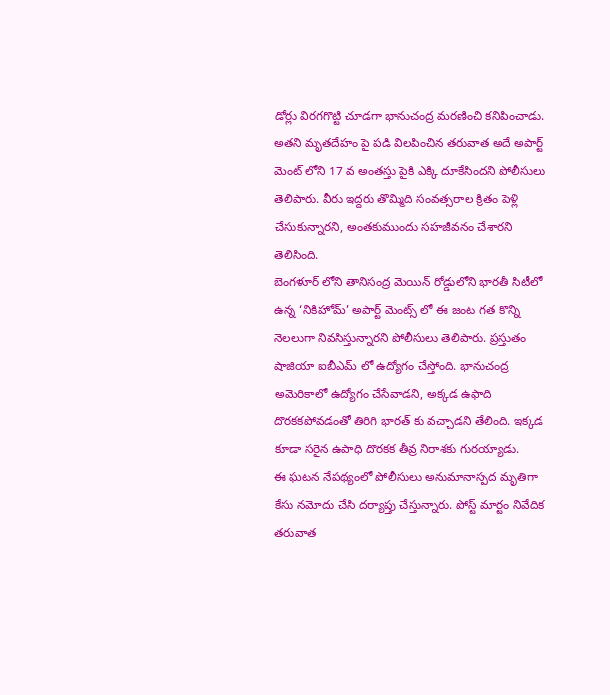డోర్లు విరగగొట్టి చూడగా భానుచంద్ర మరణించి కనిపించాడు. అతని మృతదేహం పై పడి విలపించిన తరువాత అదే అపార్ట్ మెంట్ లోని 17 వ అంతస్తు పైకి ఎక్కి దూకేసిందని పోలీసులు తెలిపారు. వీరు ఇద్దరు తొమ్మిది సంవత్సరాల క్రితం పెళ్లి చేసుకున్నారని, అంతకుముందు సహజీవనం చేశారని తెలిసింది.
బెంగళూర్ లోని తానిసంద్ర మెయిన్ రోడ్డులోని భారతీ సిటీలో ఉన్న ‘నికిహోమ్’ అపార్ట్ మెంట్స్ లో ఈ జంట గత కొన్ని నెలలుగా నివసిస్తున్నారని పోలీసులు తెలిపారు. ప్రస్తుతం షాజియా ఐబీఎమ్ లో ఉద్యోగం చేస్తోంది. భానుచంద్ర అమెరికాలో ఉద్యోగం చేసేవాడని, అక్కడ ఉఫాది దొరకకపోవడంతో తిరిగి భారత్ కు వచ్చాడని తేలింది. ఇక్కడ కూడా సరైన ఉపాధి దొరకక తీవ్ర నిరాశకు గురయ్యాడు.
ఈ ఘటన నేపథ్యంలో పోలీసులు అనుమానాస్పద మృతిగా కేసు నమోదు చేసి దర్యాప్తు చేస్తున్నారు. పోస్ట్ మార్టం నివేదిక తరువాత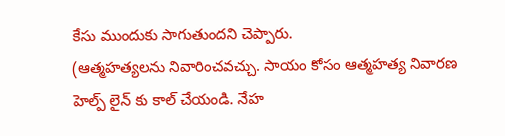కేసు ముందుకు సాగుతుందని చెప్పారు.
(ఆత్మహత్యలను నివారించవచ్చు. సాయం కోసం ఆత్మహత్య నివారణ హెల్ప్ లైన్ కు కాల్ చేయండి. నేహ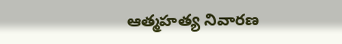ఆత్మహత్య నివారణ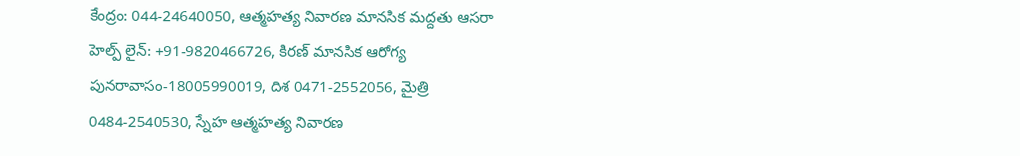కేంద్రం: 044-24640050, ఆత్మహత్య నివారణ మానసిక మద్దతు ఆసరా హెల్ప్ లైన్: +91-9820466726, కిరణ్ మానసిక ఆరోగ్య పునరావాసం-18005990019, దిశ 0471-2552056, మైత్రి 0484-2540530, స్నేహ ఆత్మహత్య నివారణ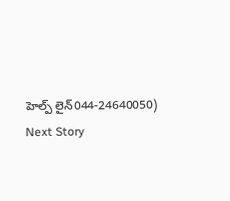హెల్ప్ లైన్044-24640050)
Next Story